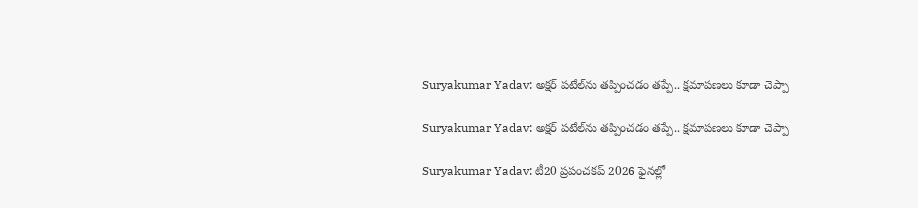Suryakumar Yadav: అక్షర్ పటేల్‌‌ను తప్పించడం తప్పే.. క్షమాపణలు కూడా చెప్పా

Suryakumar Yadav: అక్షర్ పటేల్‌‌ను తప్పించడం తప్పే.. క్షమాపణలు కూడా చెప్పా

Suryakumar Yadav: టీ20 ప్రపంచకప్ 2026 ఫైనల్లో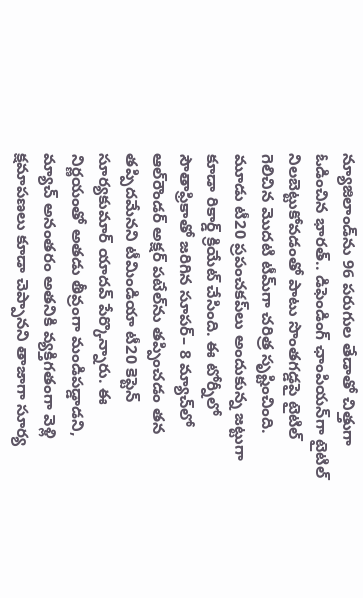న్యూజిలాండ్‌ను 96 పరుగుల తేడాతో చిత్తుగా ఓడించిన భారత్.. డిఫెండింగ్ ఛాంపియన్‌గా టైటిల్ నిలబెట్టుకోవడంతో పాటు సొంతగడ్డపై టైటిల్ గెలిచిన మొదటి టీమ్‌గా చరిత్ర సృష్టించింది. మూడు టీ20 ప్రపంచకప్‌లు అందుకున్న జట్టుగా కూడా రికార్డ్ క్రియేట్ చేసింది. ఈ టోర్నీలో సౌతాఫ్రికాతో జరిగిన సూపర్– 8 మ్యాచ్‌లో ఆల్‌రౌండర్ అక్షర్ పటేల్‌‌ను తప్పించడం తన తప్పిదమేనని టీమిండియా టీ20 కెప్టెన్ సూర్యకుమార్ యాదవ్ పేర్కొన్నారు. ఈ నిర్ణయంతో అతడు తీవ్రంగా మండిపడ్డాడని, మ్యాచ్ అనంతరం అతనికి వ్యక్తిగతంగా వెళ్లి క్షమాపణలు కూడా చెప్పానని తాజాగా సూర్య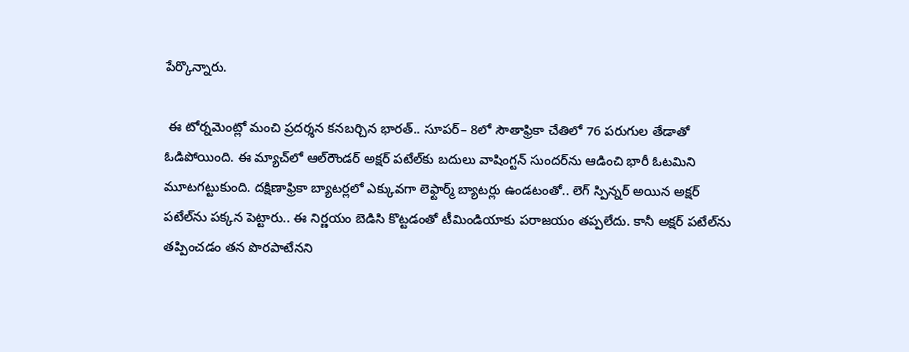పేర్కొన్నారు.

 ఈ టోర్నమెంట్లో మంచి ప్రదర్శన కనబర్చిన భారత్.. సూపర్– 8లో సౌతాఫ్రికా చేతిలో 76 పరుగుల తేడాతో ఓడిపోయింది. ఈ మ్యాచ్‌లో ఆల్‌రౌండర్ అక్షర్ పటేల్‌కు బదులు వాషింగ్టన్ సుందర్‌ను ఆడించి భారీ ఓటమిని మూటగట్టుకుంది. దక్షిణాఫ్రికా బ్యాటర్లలో ఎక్కువగా లెఫ్టార్మ్ బ్యాటర్లు ఉండటంతో.. లెగ్ స్పిన్నర్ అయిన అక్షర్ పటేల్‌ను పక్కన పెట్టారు.. ఈ నిర్ణయం బెడిసి కొట్టడంతో టీమిండియాకు పరాజయం తప్పలేదు. కానీ అక్షర్ పటేల్‌ను తప్పించడం తన పొరపాటేనని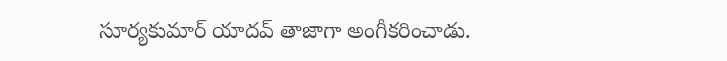సూర్యకుమార్ యాదవ్ తాజాగా అంగీకరించాడు.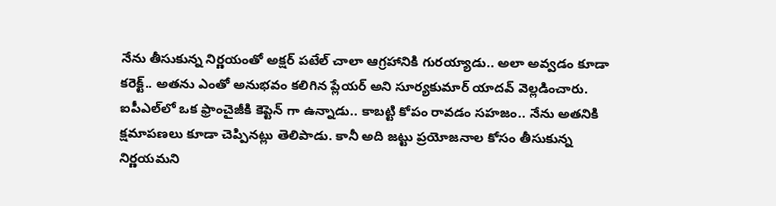నేను తీసుకున్న నిర్ణయంతో అక్షర్ పటేల్ చాలా ఆగ్రహానికి గురయ్యాడు.. అలా అవ్వడం కూడా కరెక్ట్.. అతను ఎంతో అనుభవం కలిగిన ప్లేయర్ అని సూర్యకుమార్ యాదవ్ వెల్లడించారు. ఐపీఎల్‌లో ఒక ఫ్రాంచైజీకి కెప్టెన్ గా ఉన్నాడు.. కాబట్టి కోపం రావడం సహజం.. నేను అతనికి క్షమాపణలు కూడా చెప్పినట్లు తెలిపాడు. కానీ అది జట్టు ప్రయోజనాల కోసం తీసుకున్న నిర్ణయమని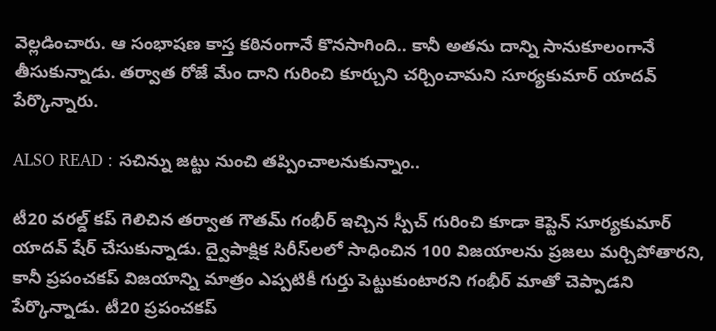వెల్లడించారు. ఆ సంభాషణ కాస్త కఠినంగానే కొనసాగింది.. కానీ అతను దాన్ని సానుకూలంగానే తీసుకున్నాడు. తర్వాత రోజే మేం దాని గురించి కూర్చుని చర్చించామని సూర్యకుమార్ యాదవ్ పేర్కొన్నారు.

ALSO READ : సచిన్ను జట్టు నుంచి తప్పించాలనుకున్నాం..

టీ20 వరల్డ్ కప్ గెలిచిన తర్వాత గౌతమ్ గంభీర్ ఇచ్చిన స్పీచ్ గురించి కూడా కెప్టెన్ సూర్యకుమార్ యాదవ్ షేర్ చేసుకున్నాడు. ద్వైపాక్షిక సిరీస్‌లలో సాధించిన 100 విజయాలను ప్రజలు మర్చిపోతారని, కానీ ప్రపంచకప్ విజయాన్ని మాత్రం ఎప్పటికీ గుర్తు పెట్టుకుంటారని గంభీర్ మాతో చెప్పాడని పేర్కొన్నాడు. టీ20 ప్రపంచకప్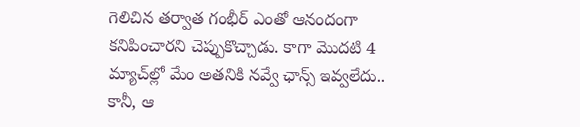గెలిచిన తర్వాత గంభీర్ ఎంతో ఆనందంగా కనిపించారని చెప్పుకొచ్చాడు. కాగా మొదటి 4 మ్యాచ్‌ల్లో మేం అతనికి నవ్వే ఛాన్స్ ఇవ్వలేదు.. కానీ, ఆ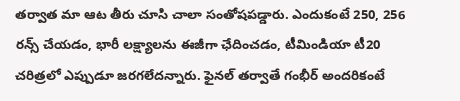తర్వాత మా ఆట తీరు చూసి చాలా సంతోషపడ్డారు. ఎందుకంటే 250, 256 రన్స్ చేయడం, భారీ లక్ష్యాలను ఈజీగా ఛేదించడం, టీమిండియా టీ20 చరిత్రలో ఎప్పుడూ జరగలేదన్నారు. ఫైనల్ తర్వాతే గంభీర్ అందరికంటే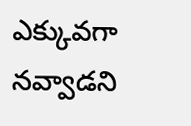ఎక్కువగా నవ్వాడని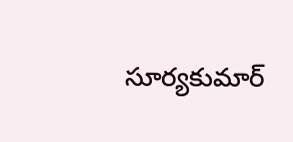సూర్యకుమార్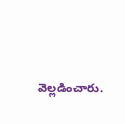వెల్లడించారు.